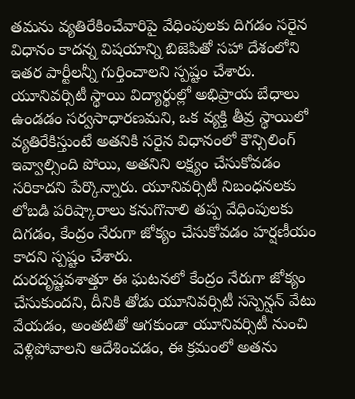తమను వ్యతిరేకించేవారిపై వేధింపులకు దిగడం సరైన విధానం కాదన్న విషయాన్ని బిజెపితో సహా దేశంలోని ఇతర పార్టీలన్నీ గుర్తించాలని స్పష్టం చేశారు. యూనివర్సిటీ స్థాయి విద్యార్థుల్లో అభిప్రాయ బేధాలు ఉండడం సర్వసాధారణమని, ఒక వ్యక్తి తీవ్ర స్థాయిలో వ్యతిరేకిస్తుంటే అతనికి సరైన విధానంలో కౌన్సిలింగ్ ఇవ్వాల్సింది పోయి, అతనిని లక్ష్యం చేసుకోవడం సరికాదని పేర్కొన్నారు. యూనివర్సిటీ నిబంధనలకు లోబడి పరిష్కారాలు కనుగొనాలి తప్ప వేధింపులకు దిగడం, కేంద్రం నేరుగా జోక్యం చేసుకోవడం హర్షణీయం కాదని స్పష్టం చేశారు.
దురదృష్టవశాత్తూ ఈ ఘటనలో కేంద్రం నేరుగా జోక్యం చేసుకుందని, దీనికి తోడు యూనివర్సిటీ సస్పెన్షన్ వేటు వేయడం, అంతటితో ఆగకుండా యూనివర్సిటీ నుంచి వెళ్లిపోవాలని ఆదేశించడం, ఈ క్రమంలో అతను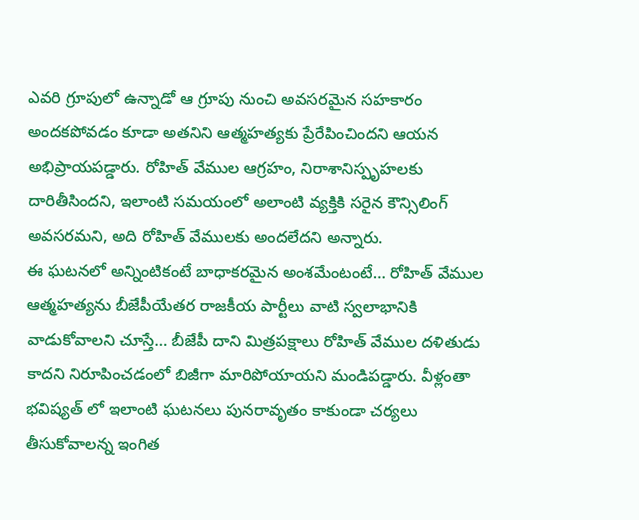ఎవరి గ్రూపులో ఉన్నాడో ఆ గ్రూపు నుంచి అవసరమైన సహకారం అందకపోవడం కూడా అతనిని ఆత్మహత్యకు ప్రేరేపించిందని ఆయన అభిప్రాయపడ్డారు. రోహిత్ వేముల ఆగ్రహం, నిరాశానిస్పృహలకు దారితీసిందని, ఇలాంటి సమయంలో అలాంటి వ్యక్తికి సరైన కౌన్సిలింగ్ అవసరమని, అది రోహిత్ వేములకు అందలేదని అన్నారు.
ఈ ఘటనలో అన్నింటికంటే బాధాకరమైన అంశమేంటంటే… రోహిత్ వేముల ఆత్మహత్యను బీజేపీయేతర రాజకీయ పార్టీలు వాటి స్వలాభానికి వాడుకోవాలని చూస్తే… బీజేపీ దాని మిత్రపక్షాలు రోహిత్ వేముల దళితుడు కాదని నిరూపించడంలో బిజీగా మారిపోయాయని మండిపడ్డారు. వీళ్లంతా భవిష్యత్ లో ఇలాంటి ఘటనలు పునరావృతం కాకుండా చర్యలు తీసుకోవాలన్న ఇంగిత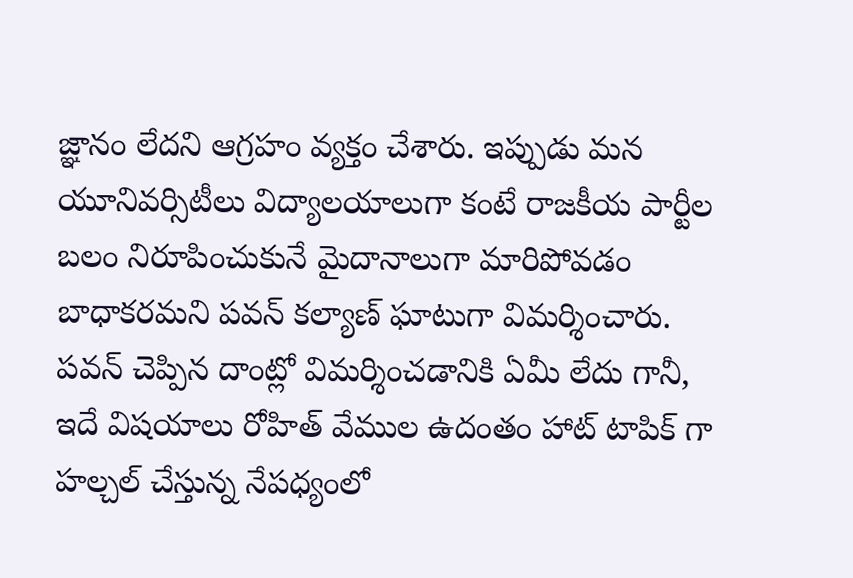జ్ఞానం లేదని ఆగ్రహం వ్యక్తం చేశారు. ఇప్పుడు మన యూనివర్సిటీలు విద్యాలయాలుగా కంటే రాజకీయ పార్టీల బలం నిరూపించుకునే మైదానాలుగా మారిపోవడం బాధాకరమని పవన్ కల్యాణ్ ఘాటుగా విమర్శించారు.
పవన్ చెప్పిన దాంట్లో విమర్శించడానికి ఏమీ లేదు గానీ, ఇదే విషయాలు రోహిత్ వేముల ఉదంతం హాట్ టాపిక్ గా హల్చల్ చేస్తున్న నేపధ్యంలో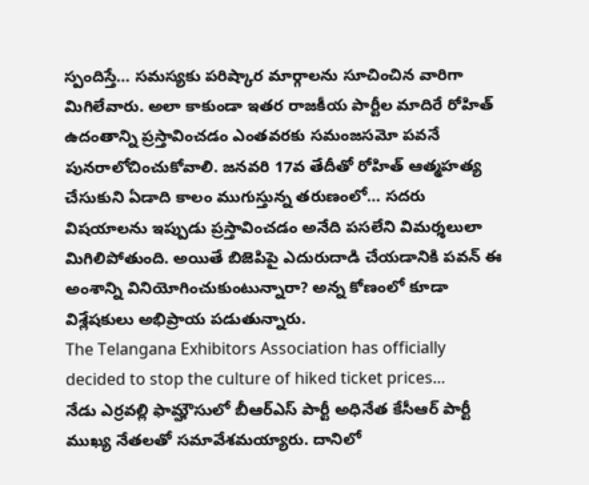స్పందిస్తే… సమస్యకు పరిష్కార మార్గాలను సూచించిన వారిగా మిగిలేవారు. అలా కాకుండా ఇతర రాజకీయ పార్టీల మాదిరే రోహిత్ ఉదంతాన్ని ప్రస్తావించడం ఎంతవరకు సమంజసమో పవనే పునరాలోచించుకోవాలి. జనవరి 17వ తేదీతో రోహిత్ ఆత్మహత్య చేసుకుని ఏడాది కాలం ముగుస్తున్న తరుణంలో… సదరు విషయాలను ఇప్పుడు ప్రస్తావించడం అనేది పసలేని విమర్శలులా మిగిలిపోతుంది. అయితే బిజెపిపై ఎదురుదాడి చేయడానికి పవన్ ఈ అంశాన్ని వినియోగించుకుంటున్నారా? అన్న కోణంలో కూడా విశ్లేషకులు అభిప్రాయ పడుతున్నారు.
The Telangana Exhibitors Association has officially decided to stop the culture of hiked ticket prices…
నేడు ఎర్రవల్లి ఫామ్హౌసులో బీఆర్ఎస్ పార్టీ అధినేత కేసీఆర్ పార్టీ ముఖ్య నేతలతో సమావేశమయ్యారు. దానిలో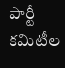పార్టీ కమిటీల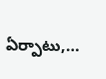ఏర్పాటు,…